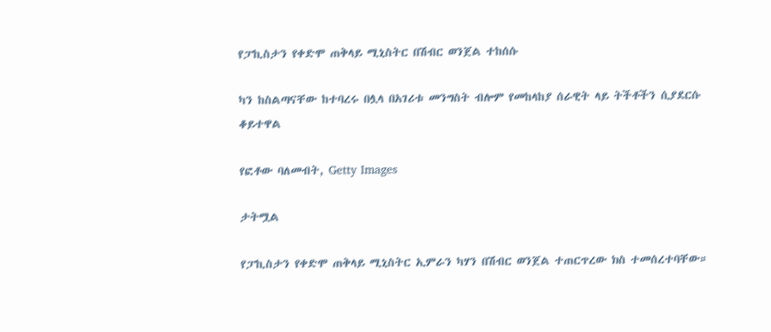የፓኪስታን የቀድሞ ጠቅላይ ሚኒስትር በሽብር ወንጀል ተከሰሱ

ካን ከስልጣናቸው ከተባረሩ በሏላ በአገሪቱ መንግስት ብሎም የመከላከያ ሰራዊት ላይ ትችቶችን ሲያደርሱ ቆይተዋል

የፎቶው ባለመብት, Getty Images

ታትሟል

የፓኪስታን የቀድሞ ጠቅላይ ሚኒስትር ኢምራን ካሃን በሽብር ወንጀል ተጠርጥረው ክስ ተመሰረተባቸው።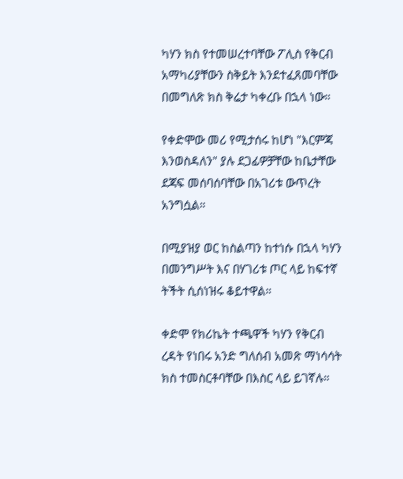ካሃን ክስ የተመሠረተባቸው ፖሊስ የቅርብ አማካሪያቸውን ስቅይት እንደተፈጸመባቸው በመግለጽ ክስ ቅሬታ ካቀረቡ በኋላ ነው።

የቀድሞው መሪ የሚታሰሩ ከሆነ "እርምጃ እንወስዳለን" ያሉ ደጋፊዎቻቸው ከቤታቸው ደጃፍ መሰባሰባቸው በአገሪቱ ውጥረት አንግሷል።

በሚያዝያ ወር ከስልጣን ከተነሱ በኋላ ካሃን በመንግሥት እና በሃገሪቱ ጦር ላይ ከፍተኛ ትችት ሲሰነዝሩ ቆይተዋል።

ቀድሞ የክሪኬት ተጫዋች ካሃን የቅርብ ረዳት የነበሩ አንድ ግለሰብ አመጽ ማነሳሳት ክስ ተመስርቶባቸው በእስር ላይ ይገኛሉ።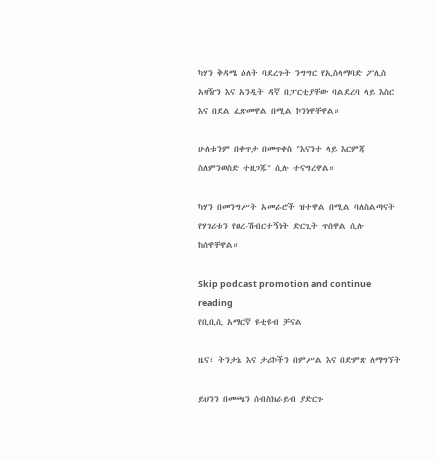ካሃን ቅዳሜ ዕለት ባደረጉት ንግግር የኢስላማባድ ፖሊስ አዛዥን እና አንዲት ዳኛ በፓርቲያቸው ባልደረባ ላይ እስር እና በደል ፈጽመዋል በሚል ኮንነዋቸዋል።

ሁለቱንም በቀጥታ በመጥቀስ "እናንተ ላይ እርምጃ ስለምንወስድ ተዘጋጁ" ሲሉ ተናግረዋል።

ካሃን በመንግሥት አመራሮች ዝተዋል በሚል ባለስልጣናት የሃገሪቱን የፀረ-ሽብርተኝነት ድርጊት ጥሰዋል ሲሉ ከሰዋቸዋል።

Skip podcast promotion and continue reading
የቢቢሲ አማርኛ ዩቲዩብ ቻናል

ዜና፣ ትንታኔ እና ታሪኮችን በምሥል እና በድምጽ ለማግኘት

ይህንን በመጫን ሰብስክራይብ ያድርጉ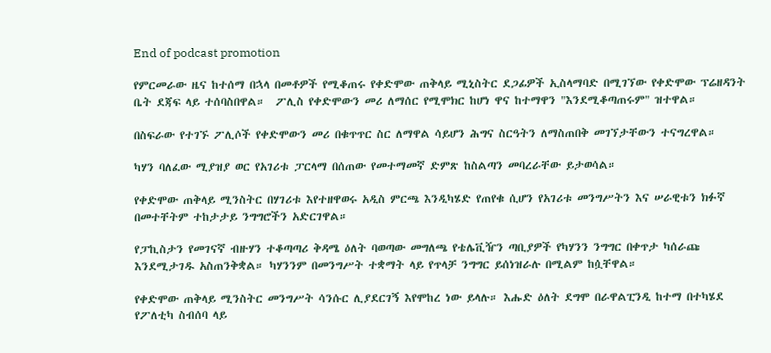End of podcast promotion

የምርመራው ዜና ከተሰማ በኋላ በመቶዎች የሚቆጠሩ የቀድሞው ጠቅላይ ሚኒስትር ደጋፊዎች ኢስላማባድ በሚገኘው የቀድሞው ፕሬዘዳንት ቤት ደጃፍ ላይ ተሰባስበዋል።  ፖሊስ የቀድሞውን መሪ ለማሰር የሚሞክር ከሆነ ዋና ከተማዋን "እንደሚቆጣጠሩም" ዝተዋል።

በስፍራው የተገኙ ፖሊሶች የቀድሞውን መሪ በቁጥጥር ስር ለማዋል ሳይሆን ሕግና ስርዓትን ለማስጠበቅ መገኘታቸውን ተናግረዋል።

ካሃን ባለፈው ሚያዝያ ወር የአገሪቱ ፓርላማ በሰጠው የመተማመኛ ድምጽ ከስልጣን መባረራቸው ይታወሳል።

የቀድሞው ጠቅላይ ሚንስትር በሃገሪቱ እየተዘዋወሩ አዲስ ምርጫ እንዲካሄድ የጠየቁ ሲሆን የአገሪቱ መንግሥትን እና ሠራዊቱን ክፉኛ በመተቸትም ተከታታይ ንግግሮችን አድርገዋል።

የፓኪስታን የመገናኛ ብዙሃን ተቆጣጣሪ ቅዳሜ ዕለት ባወጣው መግለጫ የቴሌቪዥን ጣቢያዎች የካሃንን ንግግር በቀጥታ ካሰራጩ እንደሚታገዱ አስጠንቅቋል። ካሃንንም በመንግሥት ተቋማት ላይ የጥላቻ ንግግር ይሰነዝራሉ በሚልም ከሷቸዋል።

የቀድሞው ጠቅላይ ሚንስትር መንግሥት ሳንሱር ሊያደርገኝ እየሞከረ ነው ይላሉ። እሑድ ዕለት ደግሞ በራዋልፒንዲ ከተማ በተካሄደ የፖለቲካ ስብሰባ ላይ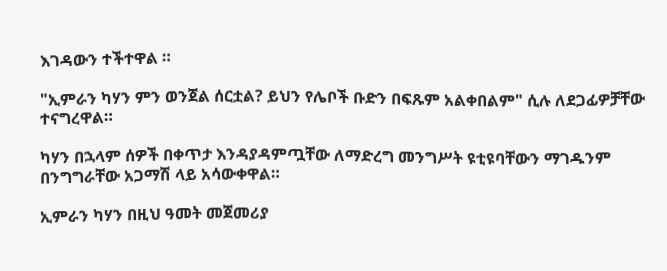እገዳውን ተችተዋል ።

"ኢምራን ካሃን ምን ወንጀል ሰርቷል? ይህን የሌቦች ቡድን በፍጹም አልቀበልም" ሲሉ ለደጋፊዎቻቸው ተናግረዋል።

ካሃን በኋላም ሰዎች በቀጥታ እንዳያዳምጧቸው ለማድረግ መንግሥት ዩቲዩባቸውን ማገዱንም በንግግራቸው አጋማሽ ላይ አሳውቀዋል።

ኢምራን ካሃን በዚህ ዓመት መጀመሪያ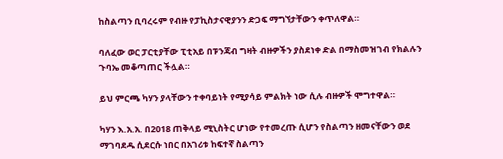ከስልጣን ቢባረሩም የብዙ የፓኪስታናዊያንን ድጋፍ ማግኘታቸውን ቀጥለዋል።

ባለፈው ወር ፓርቲያቸው ፒቲአይ በፑንጃብ ግዛት ብዙዎችን ያስደነቀ ድል በማስመዝገብ የክልሉን ጉባኤ መቆጣጠር ችሏል።

ይህ ምርጫ ካሃን ያላቸውን ተቀባይነት የሚያሳይ ምልክት ነው ሲሉ ብዙዎች ሞግተዋል።

ካሃን እ.አ.አ. በ2018 ጠቅላይ ሚኒስትር ሆነው የተመረጡ ሲሆን የስልጣን ዘመናቸውን ወደ ማገባደዱ ሲደርሱ ነበር በአገሪቱ ከፍተኛ ስልጣን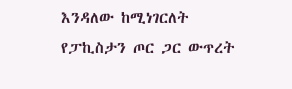እንዳለው ከሚነገርለት የፓኪስታን ጦር ጋር ውጥረት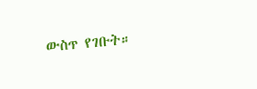ውስጥ የገቡት።